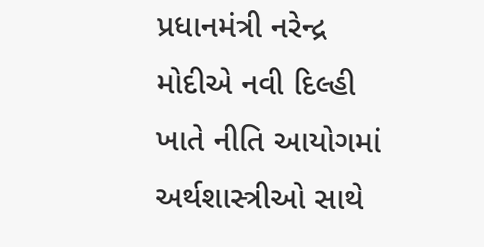પ્રધાનમંત્રી નરેન્દ્ર મોદીએ નવી દિલ્હી ખાતે નીતિ આયોગમાં અર્થશાસ્ત્રીઓ સાથે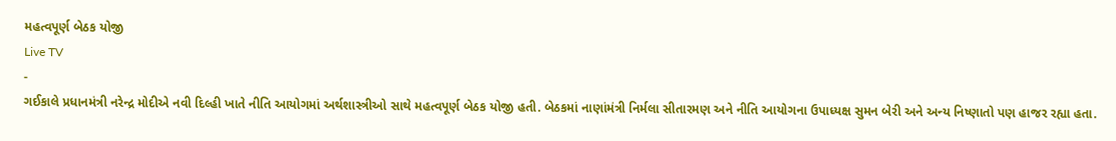મહત્વપૂર્ણ બેઠક યોજી
Live TV
-
ગઈકાલે પ્રધાનમંત્રી નરેન્દ્ર મોદીએ નવી દિલ્હી ખાતે નીતિ આયોગમાં અર્થશાસ્ત્રીઓ સાથે મહત્વપૂર્ણ બેઠક યોજી હતી. બેઠકમાં નાણાંમંત્રી નિર્મલા સીતારમણ અને નીતિ આયોગના ઉપાધ્યક્ષ સુમન બેરી અને અન્ય નિષ્ણાતો પણ હાજર રહ્યા હતા.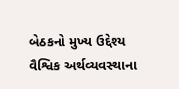બેઠકનો મુખ્ય ઉદ્દેશ્ય વૈશ્વિક અર્થવ્યવસ્થાના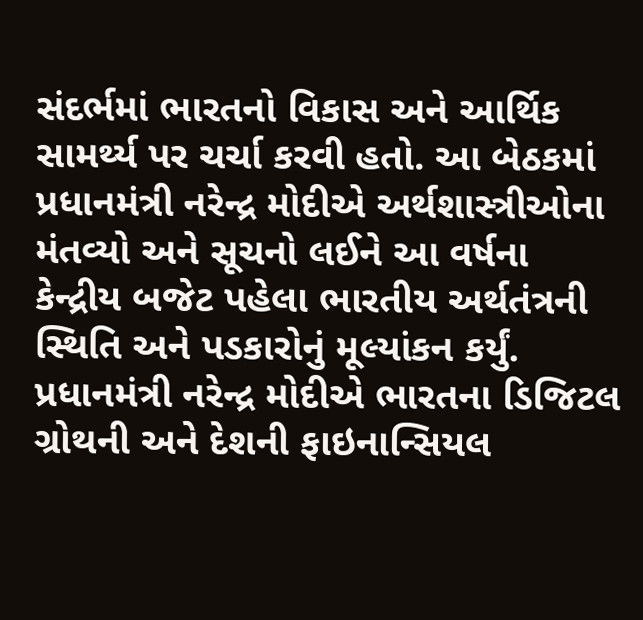સંદર્ભમાં ભારતનો વિકાસ અને આર્થિક સામર્થ્ય પર ચર્ચા કરવી હતો. આ બેઠકમાં પ્રધાનમંત્રી નરેન્દ્ર મોદીએ અર્થશાસ્ત્રીઓના મંતવ્યો અને સૂચનો લઈને આ વર્ષના કેન્દ્રીય બજેટ પહેલા ભારતીય અર્થતંત્રની સ્થિતિ અને પડકારોનું મૂલ્યાંકન કર્યું. પ્રધાનમંત્રી નરેન્દ્ર મોદીએ ભારતના ડિજિટલ ગ્રોથની અને દેશની ફાઇનાન્સિયલ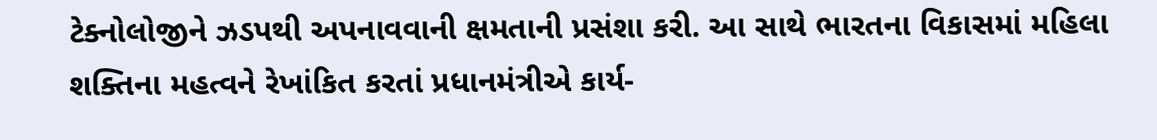ટેક્નોલોજીને ઝડપથી અપનાવવાની ક્ષમતાની પ્રસંશા કરી. આ સાથે ભારતના વિકાસમાં મહિલા શક્તિના મહત્વને રેખાંકિત કરતાં પ્રધાનમંત્રીએ કાર્ય-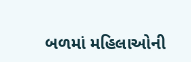બળમાં મહિલાઓની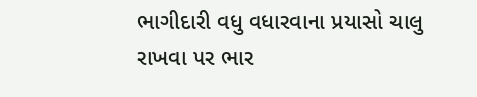ભાગીદારી વધુ વધારવાના પ્રયાસો ચાલુ રાખવા પર ભાર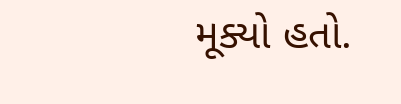મૂક્યો હતો.